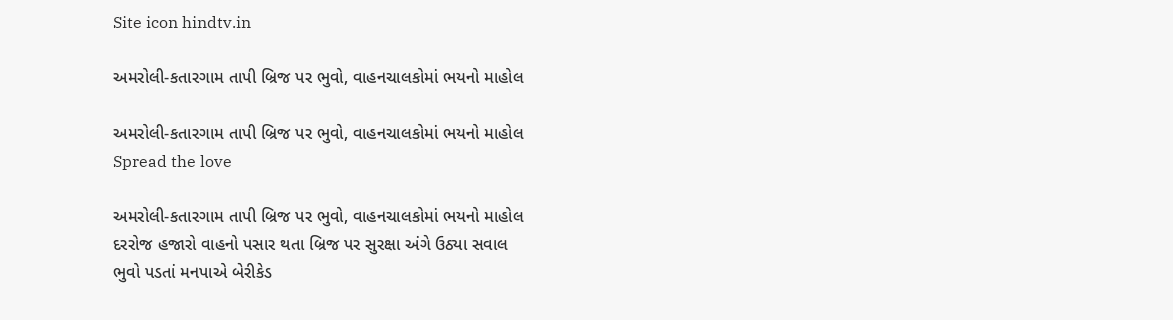Site icon hindtv.in

અમરોલી-કતારગામ તાપી બ્રિજ પર ભુવો, વાહનચાલકોમાં ભયનો માહોલ

અમરોલી-કતારગામ તાપી બ્રિજ પર ભુવો, વાહનચાલકોમાં ભયનો માહોલ
Spread the love

અમરોલી-કતારગામ તાપી બ્રિજ પર ભુવો, વાહનચાલકોમાં ભયનો માહોલ
દરરોજ હજારો વાહનો પસાર થતા બ્રિજ પર સુરક્ષા અંગે ઉઠ્યા સવાલ
ભુવો પડતાં મનપાએ બેરીકેડ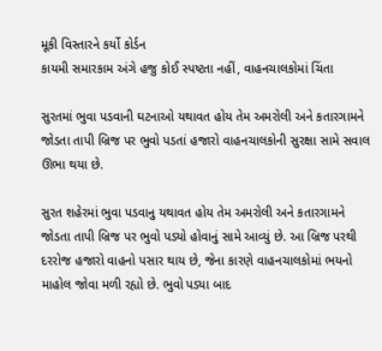મૂકી વિસ્તારને કર્યો કોર્ડન
કાયમી સમારકામ અંગે હજુ કોઈ સ્પષ્ટતા નહીં, વાહનચાલકોમાં ચિંતા

સુરતમાં ભુવા પડવાની ઘટનાઓ યથાવત હોય તેમ અમરોલી અને કતારગામને જોડતા તાપી બ્રિજ પર ભુવો પડતાં હજારો વાહનચાલકોની સુરક્ષા સામે સવાલ ઊભા થયા છે.

સુરત શહેરમાં ભુવા પડવાનુ યથાવત હોય તેમ અમરોલી અને કતારગામને જોડતા તાપી બ્રિજ પર ભુવો પડ્યો હોવાનું સામે આવ્યું છે. આ બ્રિજ પરથી દરરોજ હજારો વાહનો પસાર થાય છે, જેના કારણે વાહનચાલકોમાં ભયનો માહોલ જોવા મળી રહ્યો છે. ભુવો પડ્યા બાદ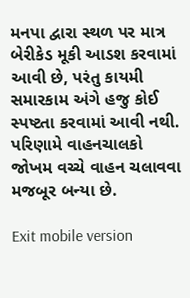મનપા દ્વારા સ્થળ પર માત્ર બેરીકેડ મૂકી આડશ કરવામાં આવી છે, પરંતુ કાયમી સમારકામ અંગે હજુ કોઈ સ્પષ્ટતા કરવામાં આવી નથી. પરિણામે વાહનચાલકો જોખમ વચ્ચે વાહન ચલાવવા મજબૂર બન્યા છે.

Exit mobile version